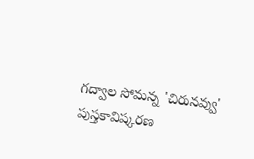గద్వాల సోమన్న 'చిరునవ్వు' పుస్తకావిష్కరణ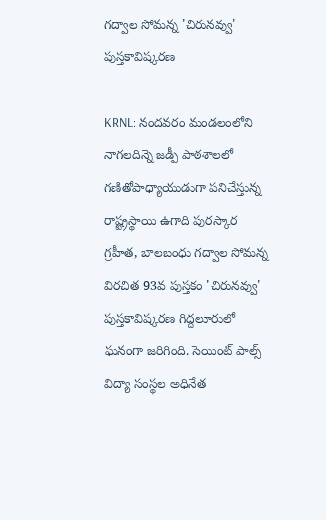గద్వాల సోమన్న 'చిరునవ్వు' పుస్తకావిష్కరణ

KRNL: నందవరం మండలంలోని నాగలదిన్నె జడ్పీ పాఠశాలలో గణితోపాధ్యాయుడుగా పనిచేస్తున్న రాష్ట్రస్థాయి ఉగాది పురస్కార గ్రహీత, బాలబంధు గద్వాల సోమన్న విరచిత 93వ పుస్తకం 'చిరునవ్వు' పుస్తకావిష్కరణ గిద్దలూరులో ఘనంగా జరిగింది. సెయింట్ పాల్స్ విద్యా సంస్థల అధినేత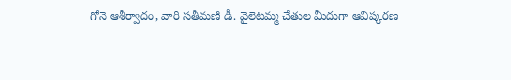గోనె ఆశీర్వాదం, వారి సతీమణి డీ. వైలెటమ్మ చేతుల మీదుగా ఆవిష్కరణ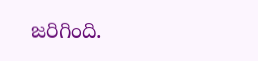జరిగింది.